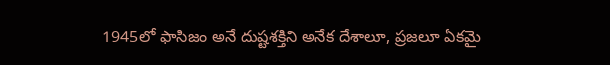1945లో ఫాసిజం అనే దుష్టశక్తిని అనేక దేశాలూ, ప్రజలూ ఏకమై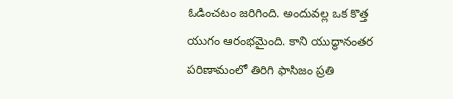ఓడించటం జరిగింది. అందువల్ల ఒక కొత్త యుగం ఆరంభమైంది. కాని యుద్ధానంతర పరిణామంలో తిరిగి ఫాసిజం ప్రతి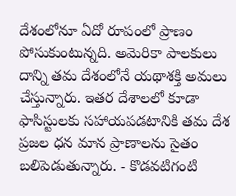దేశంలోనూ ఏదో రూపంలో ప్రాణం పోసుకుంటున్నది. అమెరికా పాలకులు దాన్ని తమ దేశంలోనే యథాశక్తి అమలు చేస్తున్నారు. ఇతర దేశాలలో కూడా ఫాసిస్టులకు సహాయపడటానికి తమ దేశ ప్రజల ధన మాన ప్రాణాలను సైతం బలిపెడుతున్నారు. - కొడవటిగంటి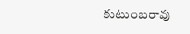కుటుంబరావు